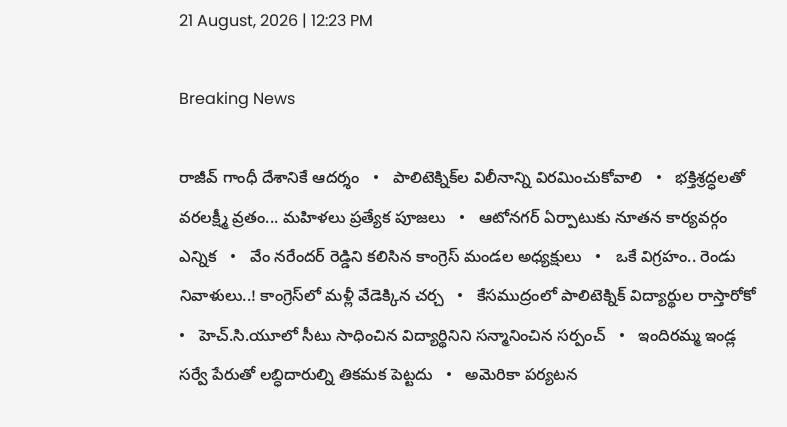21 August, 2026 | 12:23 PM

Breaking News

రాజీవ్ గాంధీ దేశానికే ఆదర్శం   •   పాలిటెక్నిక్‌ల విలీనాన్ని విరమించుకోవాలి   •   భక్తిశ్రద్ధలతో వరలక్ష్మీ వ్రతం... మహిళలు ప్రత్యేక పూజలు   •   ఆటోనగర్ ఏర్పాటుకు నూతన కార్యవర్గం ఎన్నిక   •   వేం నరేందర్ రెడ్డిని కలిసిన కాంగ్రెస్ మండల అధ్యక్షులు   •   ఒకే విగ్రహం.. రెండు నివాళులు..! కాంగ్రెస్‌లో మళ్లీ వేడెక్కిన చర్చ   •   కేసముద్రంలో పాలిటెక్నిక్ విద్యార్థుల రాస్తారోకో   •   హెచ్.సి.యూలో సీటు సాధించిన విద్యార్థినిని సన్మానించిన సర్పంచ్   •   ఇందిరమ్మ ఇండ్ల సర్వే పేరుతో లబ్ధిదారుల్ని తికమక పెట్టదు   •   అమెరికా పర్యటన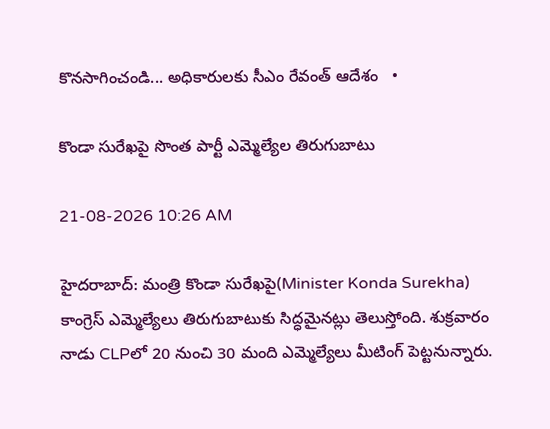కొనసాగించండి... అధికారులకు సీఎం రేవంత్ ఆదేశం   •

కొండా సురేఖపై సొంత పార్టీ ఎమ్మెల్యేల తిరుగుబాటు

21-08-2026 10:26 AM

హైదరాబాద్: మంత్రి కొండా సురేఖపై(Minister Konda Surekha) కాంగ్రెస్ ఎమ్మెల్యేలు తిరుగుబాటుకు సిద్ధమైనట్లు తెలుస్తోంది. శుక్రవారం నాడు CLPలో 20 నుంచి 30 మంది ఎమ్మెల్యేలు మీటింగ్ పెట్టనున్నారు.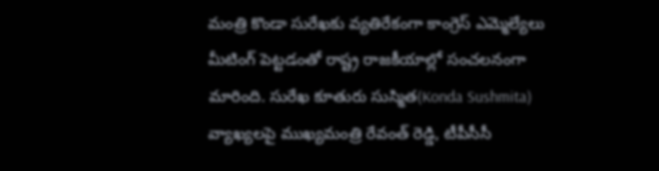మంత్రి కొండా సురేఖకు వ్యతిరేకంగా కాంగ్రెస్ ఎమ్మెల్యేలు మీటింగ్ పెట్టడంతో రాష్ట్ర రాజకీయాల్లో సంచలనంగా మారింది. సురేఖ కూతురు సుస్మిత(Konda Sushmita) వ్యాఖ్యలపై ముఖ్యమంత్రి రేవంత్ రెడ్డి, టీపీసీసీ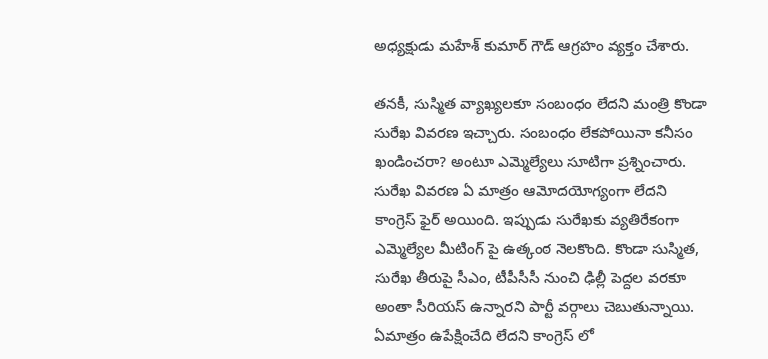అధ్యక్షుడు మహేశ్ కుమార్ గౌడ్ ఆగ్రహం వ్యక్తం చేశారు.

తనకీ, సుస్మిత వ్యాఖ్యలకూ సంబంధం లేదని మంత్రి కొండా సురేఖ వివరణ ఇచ్చారు. సంబంధం లేకపోయినా కనీసం ఖండించరా? అంటూ ఎమ్మెల్యేలు సూటిగా ప్రశ్నించారు. సురేఖ వివరణ ఏ మాత్రం ఆమోదయోగ్యంగా లేదని కాంగ్రెస్ ఫైర్ అయింది. ఇప్పుడు సురేఖకు వ్యతిరేకంగా ఎమ్మెల్యేల మీటింగ్ పై ఉత్కంఠ నెలకొంది. కొండా సుస్మిత, సురేఖ తీరుపై సీఎం, టీపీసీసీ నుంచి ఢిల్లీ పెద్దల వరకూ అంతా సీరియస్ ఉన్నారని పార్టీ వర్గాలు చెబుతున్నాయి. ఏమాత్రం ఉపేక్షించేది లేదని కాంగ్రెస్ లో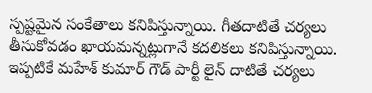స్పష్టమైన సంకేతాలు కనిపిస్తున్నాయి. గీతదాటితే చర్యలు తీసుకోవడం ఖాయమన్నట్లుగానే కదలికలు కనిపిస్తున్నాయి. ఇప్పటికే మహేశ్ కుమార్ గౌడ్ పార్టీ లైన్ దాటితే చర్యలు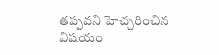తప్పవని హెచ్చరించిన విషయం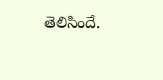తెలిసిందే.